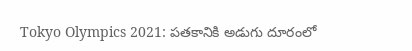Tokyo Olympics 2021: పతకానికి అడుగు దూరంలో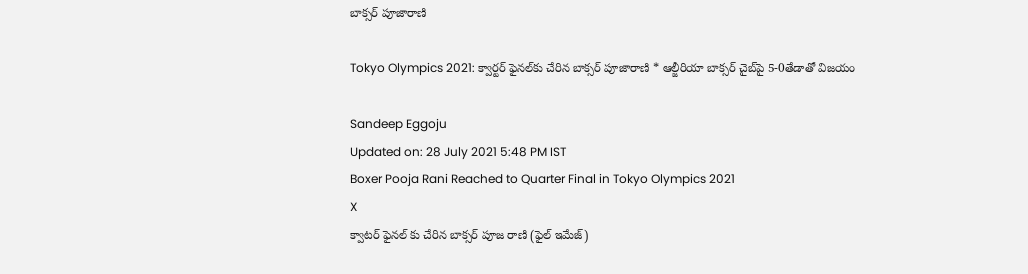బాక్సర్ పూజారాణి

Tokyo Olympics 2021: క్వార్టర్ ఫైనల్‌కు చేరిన బాక్సర్ పూజారాణి * ఆల్జీరియా బాక్సర్‌ చైబ్‌పై 5-0తేడాతో విజయం

Sandeep Eggoju
Updated on: 28 July 2021 5:48 PM IST
Boxer Pooja Rani Reached to Quarter Final in Tokyo Olympics 2021
X
క్వాటర్ ఫైనల్ కు చేరిన బాక్సర్ పూజ రాణి (ఫైల్ ఇమేజ్)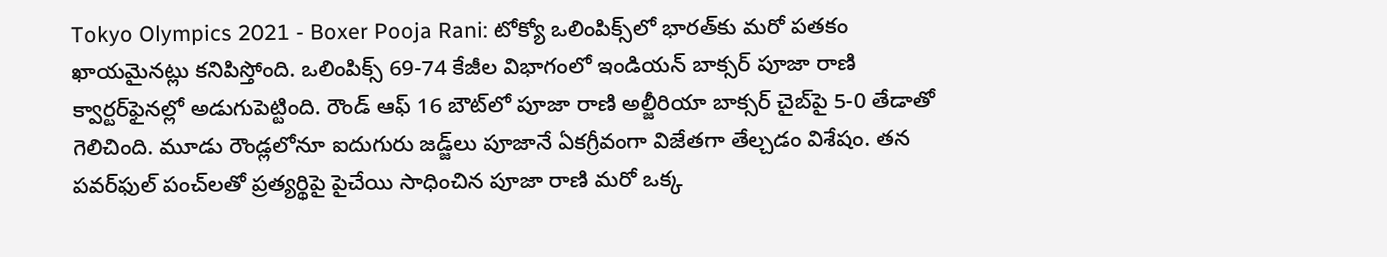Tokyo Olympics 2021 - Boxer Pooja Rani: టోక్యో ఒలింపిక్స్‌లో భారత్‌కు మరో పతకం ఖాయమైనట్లు కనిపిస్తోంది. ఒలింపిక్స్ 69-74 కేజీల విభాగంలో ఇండియ‌న్ బాక్సర్ పూజా రాణి క్వార్టర్‌ఫైన‌ల్లో అడుగుపెట్టింది. రౌండ్ ఆఫ్ 16 బౌట్‌లో పూజా రాణి అల్జీరియా బాక్సర్ చైబ్‌పై 5-0 తేడాతో గెలిచింది. మూడు రౌండ్లలోనూ ఐదుగురు జ‌డ్జ్‌లు పూజానే ఏక‌గ్రీవంగా విజేత‌గా తేల్చడం విశేషం. త‌న ప‌వ‌ర్‌ఫుల్ పంచ్‌ల‌తో ప్రత్యర్థిపై పైచేయి సాధించిన పూజా రాణి మ‌రో ఒక్క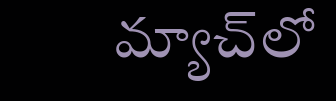మ్యాచ్‌లో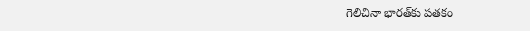గెలిచినా భారత్‌కు ప‌త‌కం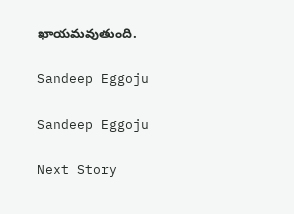ఖాయ‌మ‌వుతుంది.

Sandeep Eggoju

Sandeep Eggoju

Next Story